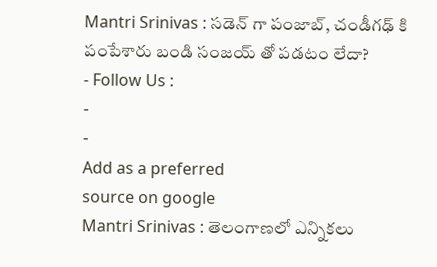Mantri Srinivas : సడెన్ గా పంజాబ్, చండీగఢ్ కి పంపేశారు బండి సంజయ్ తో పడటం లేదా?
- Follow Us :
-
-
Add as a preferred
source on google
Mantri Srinivas : తెలంగాణలో ఎన్నికలు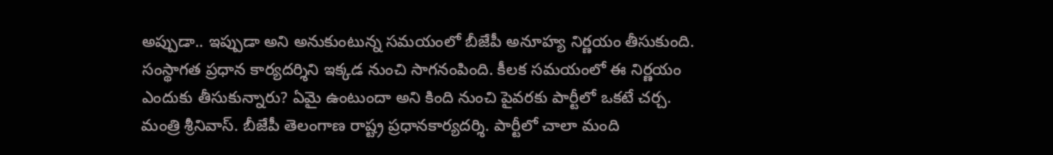అప్పుడా.. ఇప్పుడా అని అనుకుంటున్న సమయంలో బీజేపీ అనూహ్య నిర్ణయం తీసుకుంది. సంస్థాగత ప్రధాన కార్యదర్శిని ఇక్కడ నుంచి సాగనంపింది. కీలక సమయంలో ఈ నిర్ణయం ఎందుకు తీసుకున్నారు? ఏమై ఉంటుందా అని కింది నుంచి పైవరకు పార్టీలో ఒకటే చర్చ.
మంత్రి శ్రీనివాస్. బీజేపీ తెలంగాణ రాష్ట్ర ప్రధానకార్యదర్శి. పార్టీలో చాలా మంది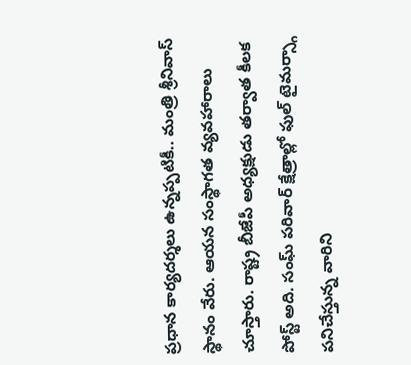ప్రధాన కార్యదర్శలు ఉన్నప్పటికీ.. మంత్రి శ్రీనివాస్ స్థానం వేరు. ఆయన సంస్థాగత వ్యవహారాలు చూస్తారు. రాష్ట్ర బీజేపీ అధ్యక్షుడు తర్వాత కీలక పోస్ట్ అది. సంఘ్ పరివార్ క్షేత్రాల్లో ఫుల్ టైమర్స్గా పనిచేస్తున్న వారిని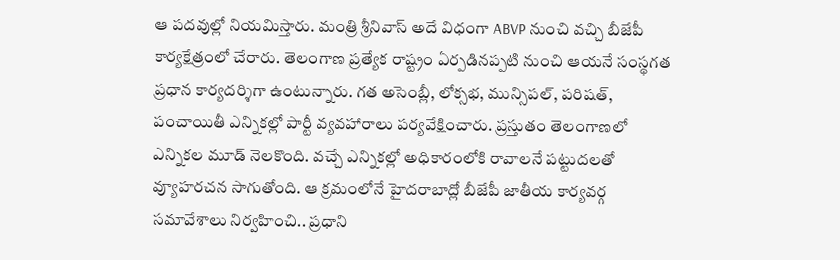ఆ పదవుల్లో నియమిస్తారు. మంత్రి శ్రీనివాస్ అదే విధంగా ABVP నుంచి వచ్చి బీజేపీ కార్యక్షేత్రంలో చేరారు. తెలంగాణ ప్రత్యేక రాష్ట్రం ఏర్పడినప్పటి నుంచి ఆయనే సంస్థగత ప్రధాన కార్యదర్శిగా ఉంటున్నారు. గత అసెంబ్లీ, లోక్సభ, మున్సిపల్, పరిషత్, పంచాయితీ ఎన్నికల్లో పార్టీ వ్యవహారాలు పర్యవేక్షించారు. ప్రస్తుతం తెలంగాణలో ఎన్నికల మూడ్ నెలకొంది. వచ్చే ఎన్నికల్లో అధికారంలోకి రావాలనే పట్టుదలతో వ్యూహరచన సాగుతోంది. ఆ క్రమంలోనే హైదరాబాద్లో బీజేపీ జాతీయ కార్యవర్గ సమావేశాలు నిర్వహించి.. ప్రధాని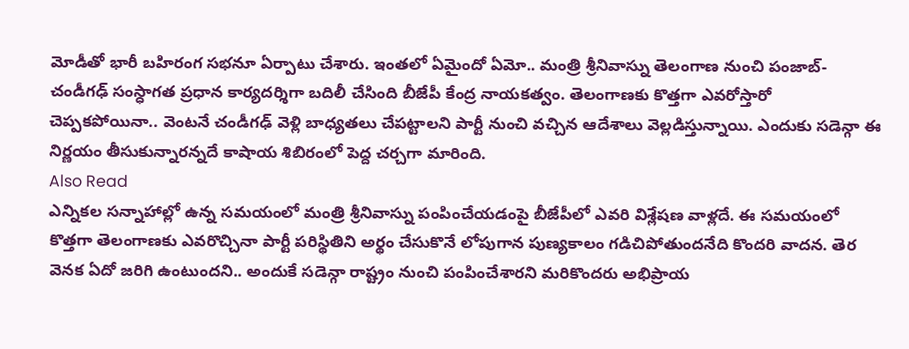మోడీతో భారీ బహిరంగ సభనూ ఏర్పాటు చేశారు. ఇంతలో ఏమైందో ఏమో.. మంత్రి శ్రీనివాస్ను తెలంగాణ నుంచి పంజాబ్-చండీగఢ్ సంస్ధాగత ప్రధాన కార్యదర్శిగా బదిలీ చేసింది బీజేపీ కేంద్ర నాయకత్వం. తెలంగాణకు కొత్తగా ఎవరోస్తారో చెప్పకపోయినా.. వెంటనే చండీగఢ్ వెళ్లి బాధ్యతలు చేపట్టాలని పార్టీ నుంచి వచ్చిన ఆదేశాలు వెల్లడిస్తున్నాయి. ఎందుకు సడెన్గా ఈ నిర్ణయం తీసుకున్నారన్నదే కాషాయ శిబిరంలో పెద్ద చర్చగా మారింది.
Also Read
ఎన్నికల సన్నాహాల్లో ఉన్న సమయంలో మంత్రి శ్రీనివాస్ను పంపించేయడంపై బీజేపీలో ఎవరి విశ్లేషణ వాళ్లదే. ఈ సమయంలో కొత్తగా తెలంగాణకు ఎవరొచ్చినా పార్టీ పరిస్థితిని అర్థం చేసుకొనే లోపుగాన పుణ్యకాలం గడిచిపోతుందనేది కొందరి వాదన. తెర వెనక ఏదో జరిగి ఉంటుందని.. అందుకే సడెన్గా రాష్ట్రం నుంచి పంపించేశారని మరికొందరు అభిప్రాయ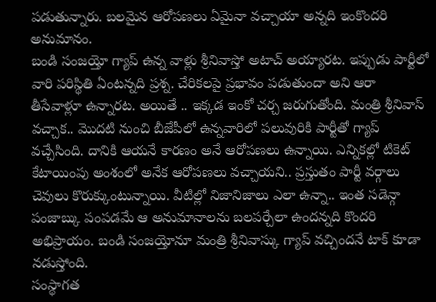పడుతున్నారు. బలమైన ఆరోపణలు ఏమైనా వచ్చాయా అన్నది ఇంకొందరి అనుమానం.
బండి సంజయ్తో గ్యాప్ ఉన్న వాళ్లు శ్రీనివాస్తో అటాచ్ అయ్యారట. ఇప్పుడు పార్టీలో వారి పరిస్థితి ఏంటన్నది ప్రశ్న. చేరికలపై ప్రభావం పడుతుందా అని ఆరా తీసేవాళ్లూ ఉన్నారట. అయితే .. ఇక్కడ ఇంకో చర్చ జరుగుతోంది. మంత్రి శ్రీనివాస్ వచ్చాక.. మొదటి నుంచి బీజేపీలో ఉన్నవారిలో పలువురికి పార్టీతో గ్యాప్ వచ్చేసింది. దానికి ఆయనే కారణం అనే ఆరోపణలు ఉన్నాయి. ఎన్నికల్లో టికెట్ కేటాయింపు అంశంలో అనేక ఆరోపణలు వచ్చాయని.. ప్రస్తుతం పార్టీ వర్గాలు చెవులు కొరుక్కుంటున్నాయి. వీటిల్లో నిజానిజాలు ఎలా ఉన్నా.. ఇంత సడెన్గా పంజాబ్కు పంపడమే ఆ అనుమానాలను బలపర్చేలా ఉందన్నది కొందరి అభిప్రాయం. బండి సంజయ్తోనూ మంత్రి శ్రీనివాస్కు గ్యాప్ వచ్చిందనే టాక్ కూడా నడుస్తోంది.
సంస్థాగత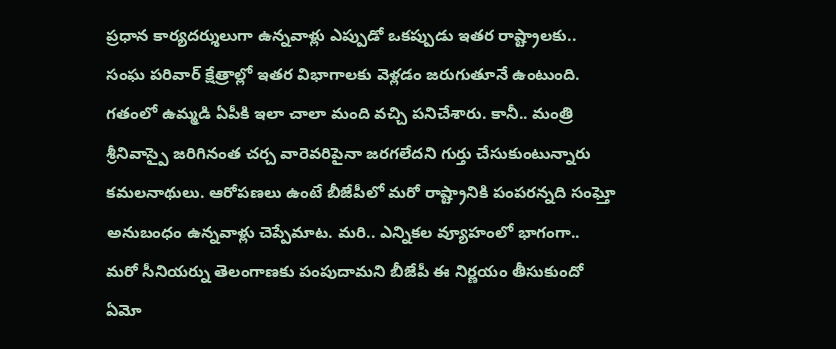ప్రధాన కార్యదర్శులుగా ఉన్నవాళ్లు ఎప్పుడో ఒకప్పుడు ఇతర రాష్ట్రాలకు.. సంఘ పరివార్ క్షేత్రాల్లో ఇతర విభాగాలకు వెళ్లడం జరుగుతూనే ఉంటుంది. గతంలో ఉమ్మడి ఏపీకి ఇలా చాలా మంది వచ్చి పనిచేశారు. కానీ.. మంత్రి శ్రీనివాస్పై జరిగినంత చర్చ వారెవరిపైనా జరగలేదని గుర్తు చేసుకుంటున్నారు కమలనాథులు. ఆరోపణలు ఉంటే బీజేపీలో మరో రాష్ట్రానికి పంపరన్నది సంఘ్తో అనుబంధం ఉన్నవాళ్లు చెప్పేమాట. మరి.. ఎన్నికల వ్యూహంలో భాగంగా.. మరో సీనియర్ను తెలంగాణకు పంపుదామని బీజేపీ ఈ నిర్ణయం తీసుకుందో ఏమో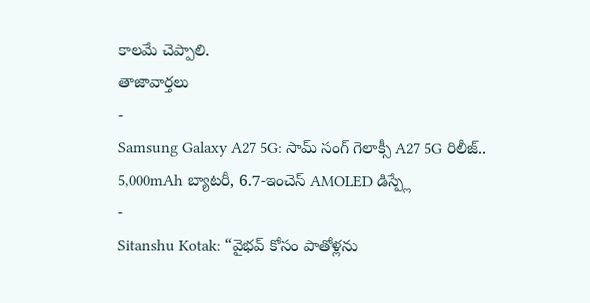కాలమే చెప్పాలి.
తాజావార్తలు
-
Samsung Galaxy A27 5G: సామ్ సంగ్ గెలాక్సీ A27 5G రిలీజ్.. 5,000mAh బ్యాటరీ, 6.7-ఇంచెస్ AMOLED డిస్ప్లే
-
Sitanshu Kotak: “వైభవ్ కోసం పాతోళ్లను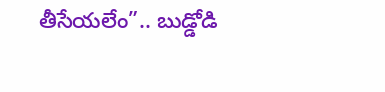తీసేయలేం”.. బుడ్డోడి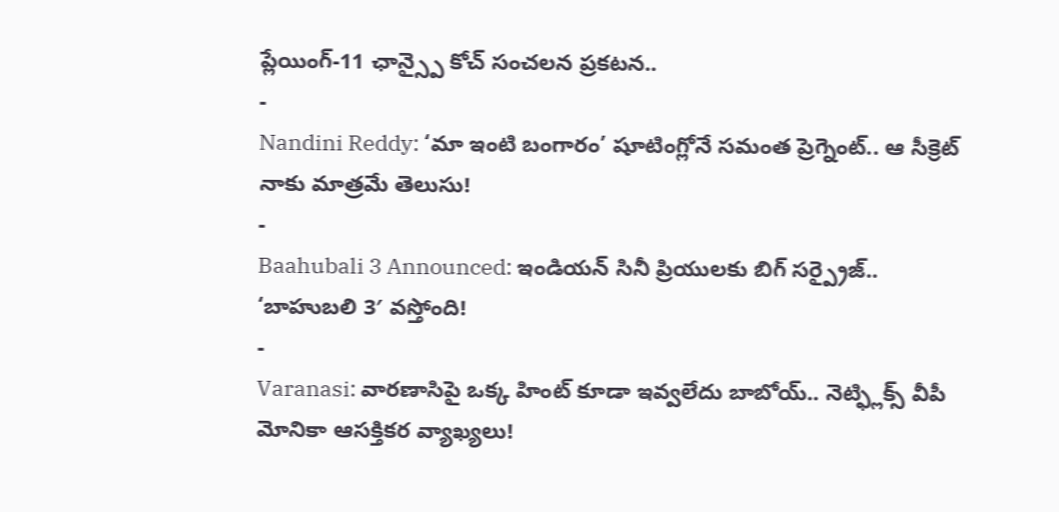ప్లేయింగ్-11 ఛాన్స్పై కోచ్ సంచలన ప్రకటన..
-
Nandini Reddy: ‘మా ఇంటి బంగారం’ షూటింగ్లోనే సమంత ప్రెగ్నెంట్.. ఆ సీక్రెట్ నాకు మాత్రమే తెలుసు!
-
Baahubali 3 Announced: ఇండియన్ సినీ ప్రియులకు బిగ్ సర్ప్రైజ్.. ‘బాహుబలి 3′ వస్తోంది!
-
Varanasi: వారణాసిపై ఒక్క హింట్ కూడా ఇవ్వలేదు బాబోయ్.. నెట్ఫ్లిక్స్ వీపీ మోనికా ఆసక్తికర వ్యాఖ్యలు!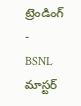ట్రెండింగ్
-
BSNL మాస్టర్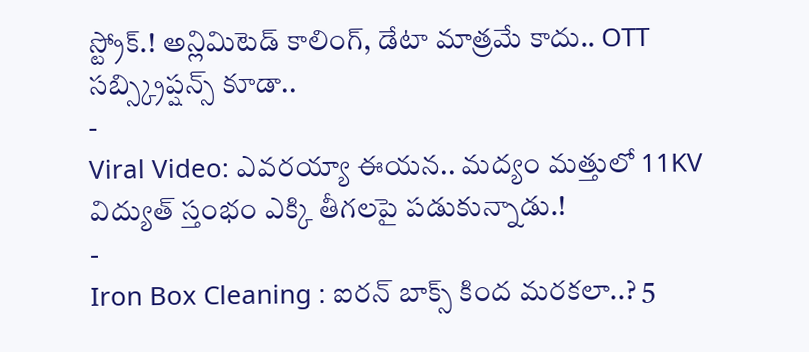స్ట్రోక్.! అన్లిమిటెడ్ కాలింగ్, డేటా మాత్రమే కాదు.. OTT సబ్స్క్రిప్షన్స్ కూడా..
-
Viral Video: ఎవరయ్యా ఈయన.. మద్యం మత్తులో 11KV విద్యుత్ స్తంభం ఎక్కి తీగలపై పడుకున్నాడు.!
-
Iron Box Cleaning : ఐరన్ బాక్స్ కింద మరకలా..? 5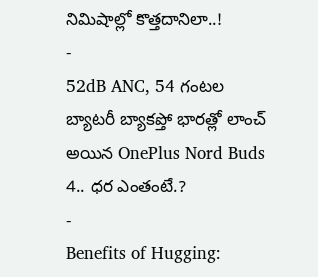నిమిషాల్లో కొత్తదానిలా..!
-
52dB ANC, 54 గంటల బ్యాటరీ బ్యాకప్తో భారత్లో లాంచ్ అయిన OnePlus Nord Buds 4.. ధర ఎంతంటే.?
-
Benefits of Hugging: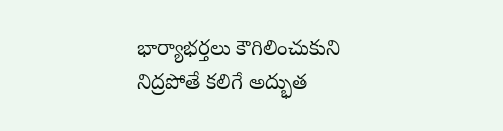భార్యాభర్తలు కౌగిలించుకుని నిద్రపోతే కలిగే అద్భుత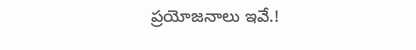ప్రయోజనాలు ఇవే.!